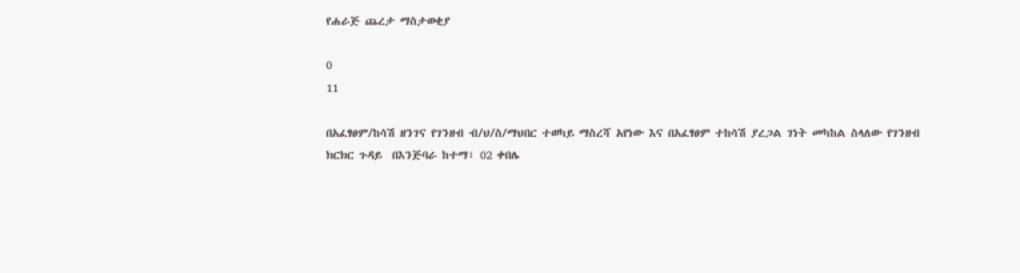የሐራጅ ጨረታ ማስታወቂያ

0
11

በአፈፃፀም/ከሳሽ ዘንገና የገንዘብ ብ/ህ/ስ/ማህበር ተወካይ ማስረሻ አየነው እና በአፈፃፀም ተከሳሽ ያረጋል ገነት መካከል ስላለው የገንዘብ ክርክር ጉዳይ  በእንጅባራ ከተማ፣ 02 ቀበሌ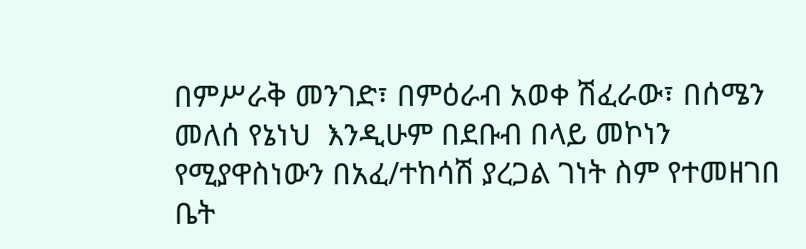በምሥራቅ መንገድ፣ በምዕራብ አወቀ ሽፈራው፣ በሰሜን መለሰ የኔነህ  እንዲሁም በደቡብ በላይ መኮነን የሚያዋስነውን በአፈ/ተከሳሽ ያረጋል ገነት ስም የተመዘገበ ቤት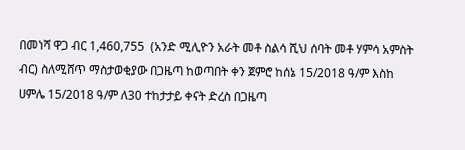በመነሻ ዋጋ ብር 1,460,755  (አንድ ሚሊዮን አራት መቶ ስልሳ ሺህ ሰባት መቶ ሃምሳ አምስት ብር) ስለሚሸጥ ማስታወቂያው በጋዜጣ ከወጣበት ቀን ጀምሮ ከሰኔ 15/2018 ዓ/ም እስከ ሀምሌ 15/2018 ዓ/ም ለ30 ተከታታይ ቀናት ድረስ በጋዜጣ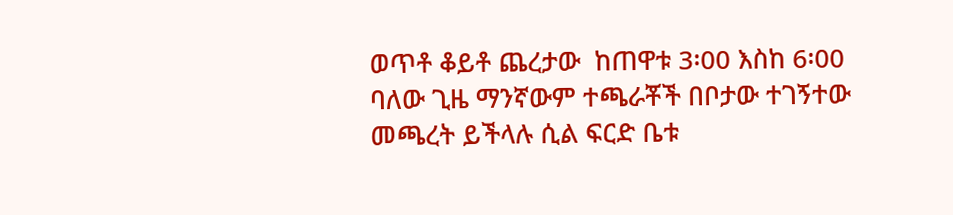ወጥቶ ቆይቶ ጨረታው  ከጠዋቱ 3፡00 እስከ 6፡00 ባለው ጊዜ ማንኛውም ተጫራቾች በቦታው ተገኝተው መጫረት ይችላሉ ሲል ፍርድ ቤቱ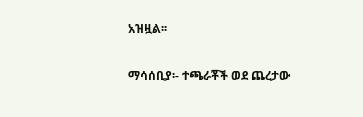አዝዟል፡፡

ማሳሰቢያ፡- ተጫራቾች ወደ ጨረታው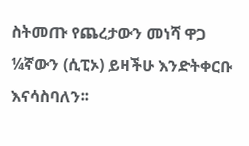ስትመጡ የጨረታውን መነሻ ዋጋ ¼ኛውን (ሲፒኦ) ይዛችሁ እንድትቀርቡ እናሳስባለን፡፡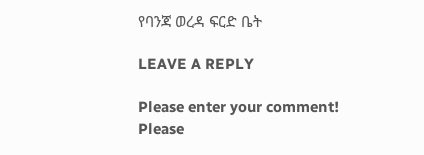የባንጃ ወረዳ ፍርድ ቤት

LEAVE A REPLY

Please enter your comment!
Please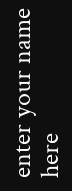enter your name here